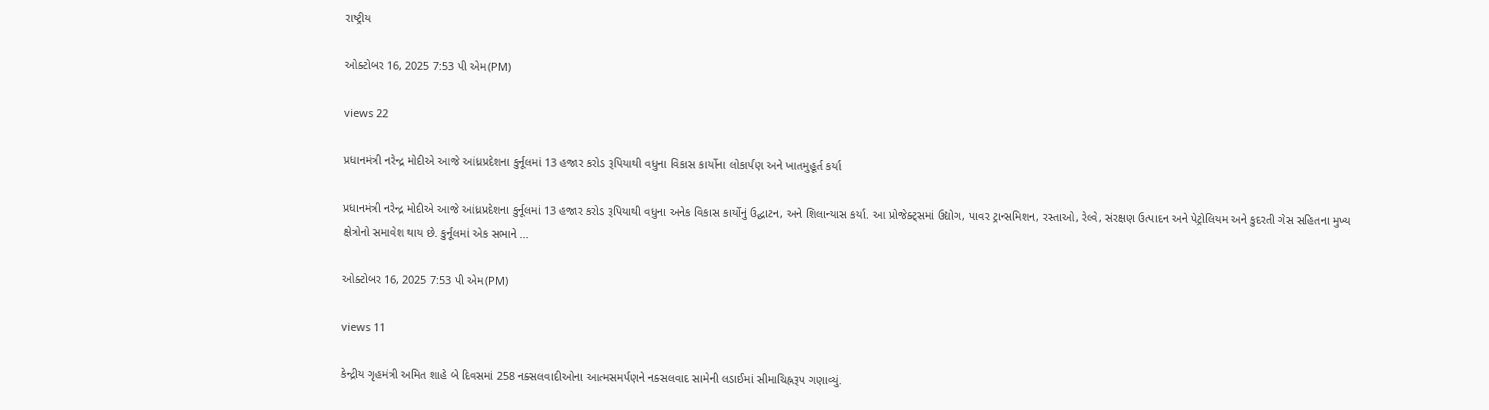રાષ્ટ્રીય

ઓક્ટોબર 16, 2025 7:53 પી એમ(PM)

views 22

પ્રધાનમંત્રી નરેન્દ્ર મોદીએ આજે આંધ્રપ્રદેશના કુર્નૂલમાં 13 હજાર કરોડ રૂપિયાથી વધુના વિકાસ કાર્યોના લોકાર્પણ અને ખાતમુહૂર્ત કર્યા

પ્રધાનમંત્રી નરેન્દ્ર મોદીએ આજે આંધ્રપ્રદેશના કુર્નૂલમાં 13 હજાર કરોડ રૂપિયાથી વધુના અનેક વિકાસ કાર્યોનું ઉદ્ઘાટન, અને શિલાન્યાસ કર્યા. આ પ્રોજેક્ટ્સમાં ઉદ્યોગ, પાવર ટ્રાન્સમિશન, રસ્તાઓ, રેલ્વે, સંરક્ષણ ઉત્પાદન અને પેટ્રોલિયમ અને કુદરતી ગેસ સહિતના મુખ્ય ક્ષેત્રોનો સમાવેશ થાય છે. કુર્નૂલમાં એક સભાને ...

ઓક્ટોબર 16, 2025 7:53 પી એમ(PM)

views 11

કેન્દ્રીય ગૃહમંત્રી અમિત શાહે બે દિવસમાં 258 નક્સલવાદીઓના આત્મસમર્પણને નક્સલવાદ સામેની લડાઈમાં સીમાચિહ્નરૂપ ગણાવ્યું.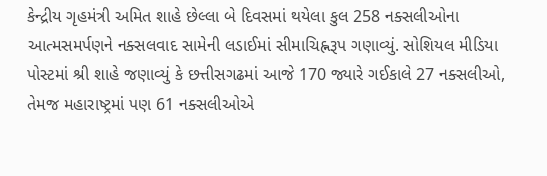કેન્દ્રીય ગૃહમંત્રી અમિત શાહે છેલ્લા બે દિવસમાં થયેલા કુલ 258 નક્સલીઓના આત્મસમર્પણને નક્સલવાદ સામેની લડાઈમાં સીમાચિહ્નરૂપ ગણાવ્યું. સોશિયલ મીડિયા પોસ્ટમાં શ્રી શાહે જણાવ્યું કે છત્તીસગઢમાં આજે 170 જ્યારે ગઈકાલે 27 નક્સલીઓ, તેમજ મહારાષ્ટ્રમાં પણ 61 નક્સલીઓએ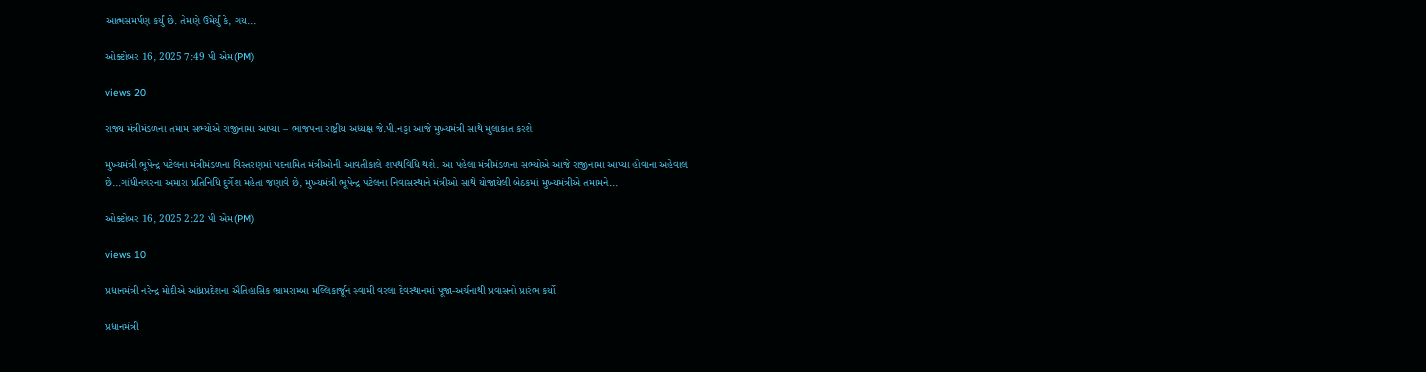આત્મસમર્પણ કર્યું છે. તેમણે ઉમેર્યું કે, ગય...

ઓક્ટોબર 16, 2025 7:49 પી એમ(PM)

views 20

રાજ્ય મંત્રીમંડળના તમામ સભ્યોએ રાજીનામા આપ્યા – ભાજપના રાષ્ટ્રીય અધ્યક્ષ જે.પી.નડ્ડા આજે મુખ્યમંત્રી સાથે મુલાકાત કરશે

મુખ્યમંત્રી ભૂપેન્દ્ર પટેલના મંત્રીમંડળના વિસ્તરણમાં પદનામિત મંત્રીઓની આવતીકાલે શપથવિધિ થશે. આ પહેલા મંત્રીમંડળના સભ્યોએ આજે રાજીનામા આપ્યા હોવાના અહેવાલ છે...ગાંધીનગરના અમારા પ્રતિનિધિ દુર્ગેશ મહેતા જણાવે છે, મુખ્યમંત્રી ભૂપેન્દ્ર પટેલના નિવાસસ્થાને મંત્રીઓ સાથે યોજાયેલી બેઠકમાં મુખ્યમંત્રીએ તમામને...

ઓક્ટોબર 16, 2025 2:22 પી એમ(PM)

views 10

પ્રધાનમંત્રી નરેન્દ્ર મોદીએ આંધ્રપ્રદેશના ઐતિહાસિક ભ્રામરામ્બા મલ્લિકાર્જૂન સ્વામી વરલા દેવસ્થાનમાં પૂજા-અર્ચનાથી પ્રવાસનો પ્રારંભ કર્યો

પ્રધાનમંત્રી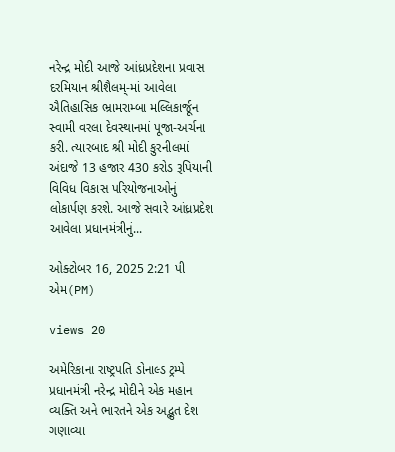નરેન્દ્ર મોદી આજે આંધ્રપ્રદેશના પ્રવાસ દરમિયાન શ્રીશૈલમ્-માં આવેલા ઐતિહાસિક ભ્રામરામ્બા મલ્લિકાર્જૂન સ્વામી વરલા દેવસ્થાનમાં પૂજા-અર્ચના કરી. ત્યારબાદ શ્રી મોદી કુરનીલમાં અંદાજે 13 હજાર 430 કરોડ રૂપિયાની વિવિધ વિકાસ પરિયોજનાઓનું લોકાર્પણ કરશે. આજે સવારે આંધ્રપ્રદેશ આવેલા પ્રધાનમંત્રીનું...

ઓક્ટોબર 16, 2025 2:21 પી એમ(PM)

views 20

અમેરિકાના રાષ્ટ્રપતિ ડોનાલ્ડ ટ્રમ્પે પ્રધાનમંત્રી નરેન્દ્ર મોદીને એક મહાન વ્યક્તિ અને ભારતને એક અદ્ભુત દેશ ગણાવ્યા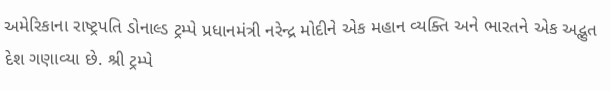અમેરિકાના રાષ્ટ્રપતિ ડોનાલ્ડ ટ્રમ્પે પ્રધાનમંત્રી નરેન્દ્ર મોદીને એક મહાન વ્યક્તિ અને ભારતને એક અદ્ભુત દેશ ગણાવ્યા છે. શ્રી ટ્રમ્પે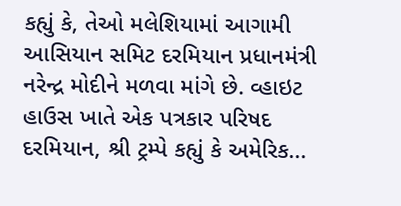કહ્યું કે, તેઓ મલેશિયામાં આગામી આસિયાન સમિટ દરમિયાન પ્રધાનમંત્રી નરેન્દ્ર મોદીને મળવા માંગે છે. વ્હાઇટ હાઉસ ખાતે એક પત્રકાર પરિષદ દરમિયાન, શ્રી ટ્રમ્પે કહ્યું કે અમેરિક...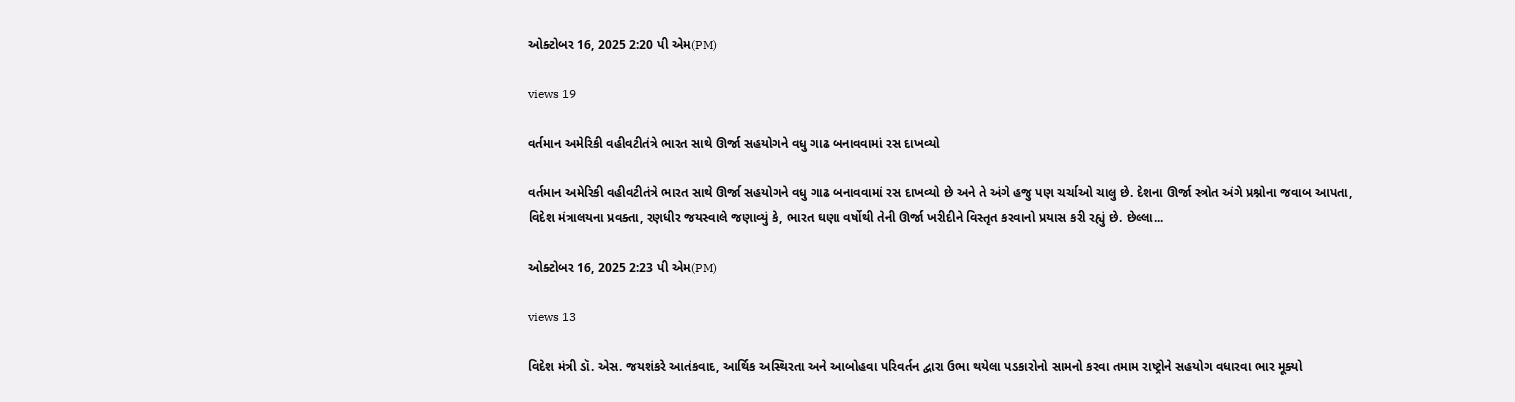ઓક્ટોબર 16, 2025 2:20 પી એમ(PM)

views 19

વર્તમાન અમેરિકી વહીવટીતંત્રે ભારત સાથે ઊર્જા સહયોગને વધુ ગાઢ બનાવવામાં રસ દાખવ્યો

વર્તમાન અમેરિકી વહીવટીતંત્રે ભારત સાથે ઊર્જા સહયોગને વધુ ગાઢ બનાવવામાં રસ દાખવ્યો છે અને તે અંગે હજુ પણ ચર્ચાઓ ચાલુ છે. દેશના ઊર્જા સ્ત્રોત અંગે પ્રશ્નોના જવાબ આપતા, વિદેશ મંત્રાલયના પ્રવક્તા, રણધીર જયસ્વાલે જણાવ્યું કે, ભારત ઘણા વર્ષોથી તેની ઊર્જા ખરીદીને વિસ્તૃત કરવાનો પ્રયાસ કરી રહ્યું છે. છેલ્લા...

ઓક્ટોબર 16, 2025 2:23 પી એમ(PM)

views 13

વિદેશ મંત્રી ડૉ. એસ. જયશંકરે આતંકવાદ, આર્થિક અસ્થિરતા અને આબોહવા પરિવર્તન દ્વારા ઉભા થયેલા પડકારોનો સામનો કરવા તમામ રાષ્ટ્રોને સહયોગ વધારવા ભાર મૂક્યો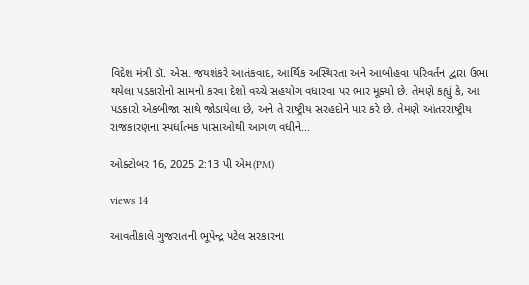વિદેશ મંત્રી ડૉ. એસ. જયશંકરે આતંકવાદ, આર્થિક અસ્થિરતા અને આબોહવા પરિવર્તન દ્વારા ઉભા થયેલા પડકારોનો સામનો કરવા દેશો વચ્ચે સહયોગ વધારવા પર ભાર મૂક્યો છે. તેમણે કહ્યું કે, આ પડકારો એકબીજા સાથે જોડાયેલા છે, અને તે રાષ્ટ્રીય સરહદોને પાર કરે છે. તેમણે આંતરરાષ્ટ્રીય રાજકારણના સ્પર્ધાત્મક પાસાઓથી આગળ વધીને...

ઓક્ટોબર 16, 2025 2:13 પી એમ(PM)

views 14

આવતીકાલે ગુજરાતની ભૂપેન્દ્ર પટેલ સરકારના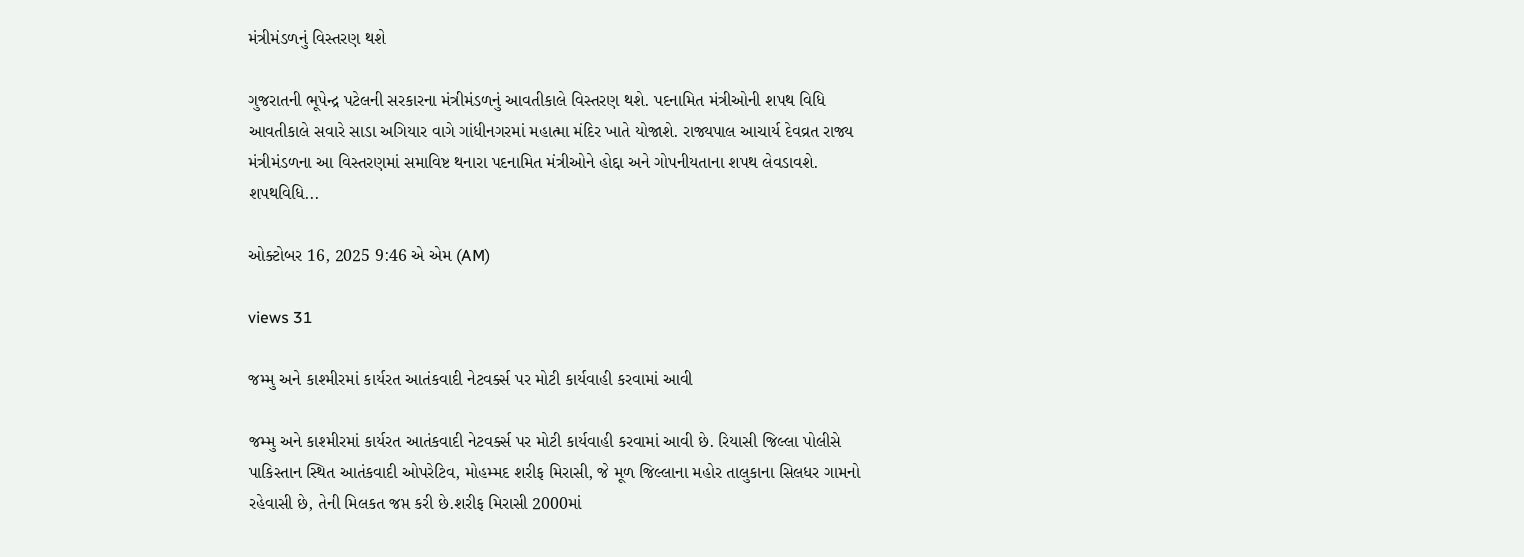મંત્રીમંડળનું વિસ્તરણ થશે

ગુજરાતની ભૂપેન્દ્ર પટેલની સરકારના મંત્રીમંડળનું આવતીકાલે વિસ્તરણ થશે. પદનામિત મંત્રીઓની શપથ વિધિ આવતીકાલે સવારે સાડા અગિયાર વાગે ગાંધીનગરમાં મહાત્મા મંદિર ખાતે યોજાશે. રાજ્યપાલ આચાર્ય દેવવ્રત રાજ્ય મંત્રીમંડળના આ વિસ્તરણમાં સમાવિષ્ટ થનારા પદનામિત મંત્રીઓને હોદ્દા અને ગોપનીયતાના શપથ લેવડાવશે. શપથવિધિ...

ઓક્ટોબર 16, 2025 9:46 એ એમ (AM)

views 31

જમ્મુ અને કાશ્મીરમાં કાર્યરત આતંકવાદી નેટવર્ક્સ પર મોટી કાર્યવાહી કરવામાં આવી

જમ્મુ અને કાશ્મીરમાં કાર્યરત આતંકવાદી નેટવર્ક્સ પર મોટી કાર્યવાહી કરવામાં આવી છે. રિયાસી જિલ્લા પોલીસે પાકિસ્તાન સ્થિત આતંકવાદી ઓપરેટિવ, મોહમ્મદ શરીફ મિરાસી, જે મૂળ જિલ્લાના મહોર તાલુકાના સિલધર ગામનો રહેવાસી છે, તેની મિલકત જપ્ત કરી છે.શરીફ મિરાસી 2000માં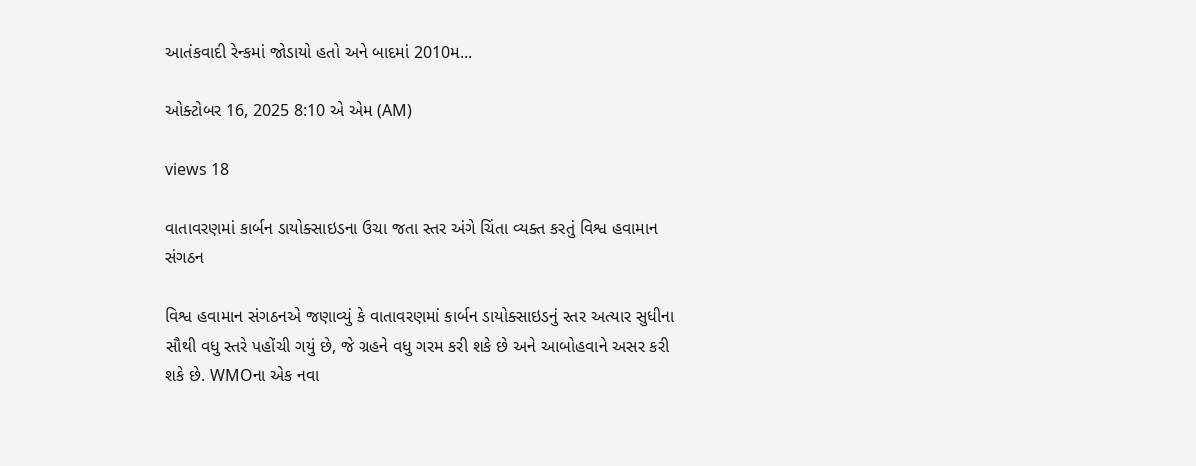આતંકવાદી રેન્કમાં જોડાયો હતો અને બાદમાં 2010મ...

ઓક્ટોબર 16, 2025 8:10 એ એમ (AM)

views 18

વાતાવરણમાં કાર્બન ડાયોક્સાઇડના ઉચા જતા સ્તર અંગે ચિંતા વ્યક્ત કરતું વિશ્વ હવામાન સંગઠન

વિશ્વ હવામાન સંગઠનએ જણાવ્યું કે વાતાવરણમાં કાર્બન ડાયોક્સાઇડનું સ્તર અત્યાર સુધીના સૌથી વધુ સ્તરે પહોંચી ગયું છે, જે ગ્રહને વધુ ગરમ કરી શકે છે અને આબોહવાને અસર કરી શકે છે. WMOના એક નવા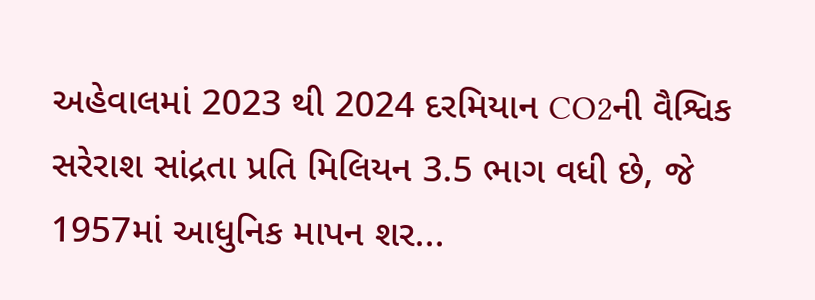અહેવાલમાં 2023 થી 2024 દરમિયાન CO2ની વૈશ્વિક સરેરાશ સાંદ્રતા પ્રતિ મિલિયન 3.5 ભાગ વધી છે, જે 1957માં આધુનિક માપન શર...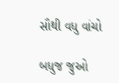સૌથી વધુ વાંચો

બધુજ જુઓ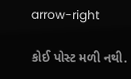arrow-right

કોઈ પોસ્ટ મળી નથી.